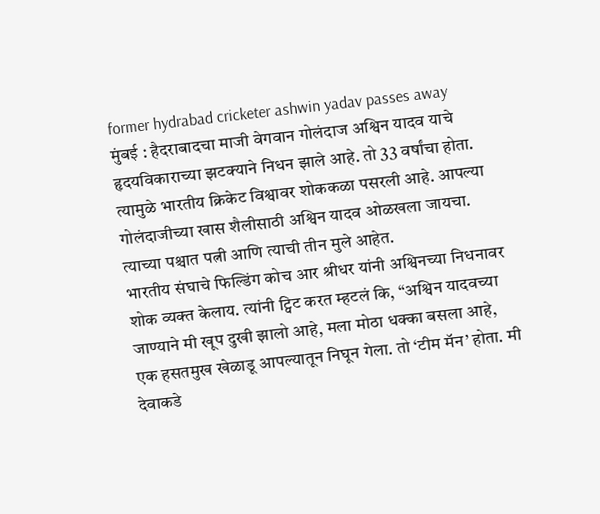former hydrabad cricketer ashwin yadav passes away
मुंबई : हैदराबादचा माजी वेगवान गोलंदाज अश्विन यादव याचे हृदयविकाराच्या झटक्याने निधन झाले आहे. तो 33 वर्षांचा होता. त्यामुळे भारतीय क्रिकेट विश्वावर शोककळा पसरली आहे. आपल्या गोलंदाजीच्या खास शैलीसाठी अश्विन यादव ओळखला जायचा. त्याच्या पश्चात पत्नी आणि त्याची तीन मुले आहेत.
भारतीय संघाचे फिल्डिंग कोच आर श्रीधर यांनी अश्विनच्या निधनावर शोक व्यक्त केलाय. त्यांनी ट्विट करत म्हटलं कि, “अश्विन यादवच्या जाण्याने मी खूप दुखी झालो आहे, मला मोठा धक्का बसला आहे, एक हसतमुख खेळाडू आपल्यातून निघून गेला. तो ‘टीम मॅन’ होता. मी देवाकडे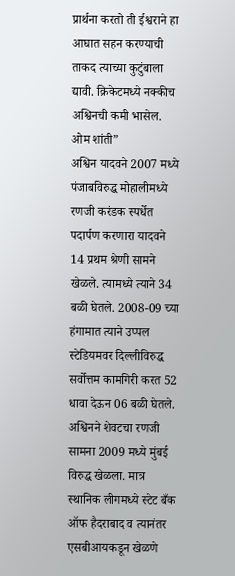प्रार्थना करतो ती ईश्वराने हा आघात सहन करण्याची ताकद त्याच्या कुटुंबाला द्यावी. क्रिकेटमध्ये नक्कीच अश्विनची कमी भासेल. ओम शांती”
अश्विन यादवने 2007 मध्ये पंजाबविरुद्ध मोहालीमध्ये रणजी करंडक स्पर्धेत पदार्पण करणारा यादवने 14 प्रथम श्रेणी सामने खेळले. त्यामध्ये त्याने 34 बळी घेतले. 2008-09 च्या हंगामात त्याने उप्पल स्टेडियमवर दिल्लीविरुद्ध सर्वोत्तम कामगिरी करत 52 धावा देऊन 06 बळी घेतले. अश्विनने शेवटचा रणजी सामना 2009 मध्ये मुंबई विरुद्ध खेळला. मात्र स्थानिक लीगमध्ये स्टेट बँक ऑफ हैदराबाद व त्यानंतर एसबीआयकडून खेळणे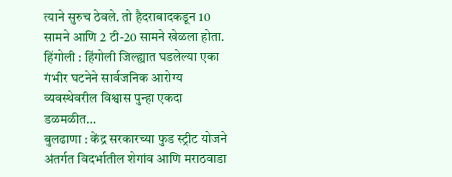त्याने सुरुच ठेवले. तो हैदराबादकडून 10 सामने आणि 2 टी-20 सामने खेळला होता.
हिंगोली : हिंगोली जिल्ह्यात घडलेल्या एका गंभीर घटनेने सार्वजनिक आरोग्य व्यवस्थेवरील विश्वास पुन्हा एकदा डळमळीत…
बुलढाणा : केंद्र सरकारच्या फुड स्ट्रीट योजने अंतर्गत विदर्भातील शेगांव आणि मराठवाडा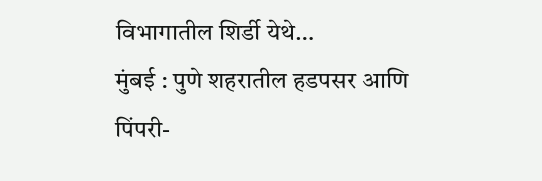विभागातील शिर्डी येथे…
मुंबई : पुणे शहरातील हडपसर आणि पिंपरी-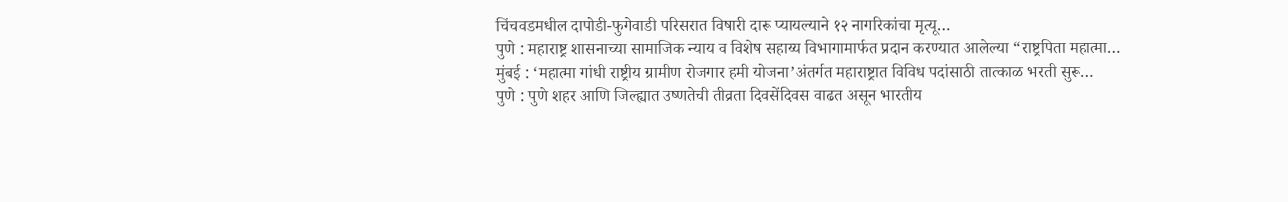चिंचवडमधील दापोडी-फुगेवाडी परिसरात विषारी दारू प्यायल्याने १२ नागरिकांचा मृत्यू…
पुणे : महाराष्ट्र शासनाच्या सामाजिक न्याय व विशेष सहाय्य विभागामार्फत प्रदान करण्यात आलेल्या “राष्ट्रपिता महात्मा…
मुंबई : ‘महात्मा गांधी राष्ट्रीय ग्रामीण रोजगार हमी योजना’अंतर्गत महाराष्ट्रात विविध पदांसाठी तात्काळ भरती सुरू…
पुणे : पुणे शहर आणि जिल्ह्यात उष्णतेची तीव्रता दिवसेंदिवस वाढत असून भारतीय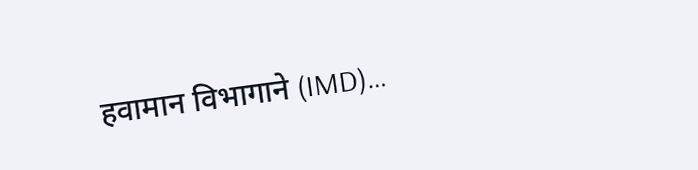हवामान विभागाने (IMD)…